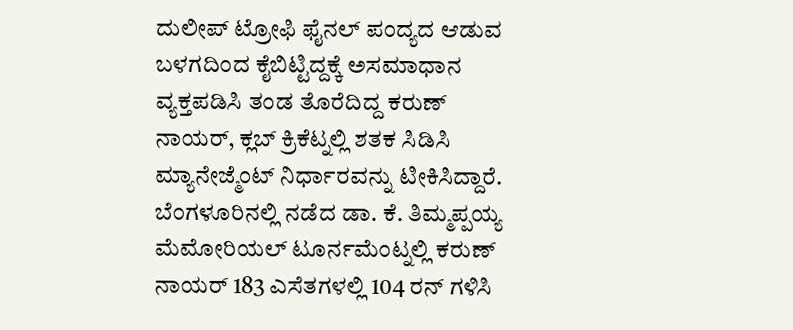ದುಲೀಪ್ ಟ್ರೋಫಿ ಫೈನಲ್ ಪಂದ್ಯದ ಆಡುವ ಬಳಗದಿಂದ ಕೈಬಿಟ್ಟಿದ್ದಕ್ಕೆ ಅಸಮಾಧಾನ ವ್ಯಕ್ತಪಡಿಸಿ ತಂಡ ತೊರೆದಿದ್ದ ಕರುಣ್ ನಾಯರ್, ಕ್ಲಬ್ ಕ್ರಿಕೆಟ್ನಲ್ಲಿ ಶತಕ ಸಿಡಿಸಿ ಮ್ಯಾನೇಜ್ಮೆಂಟ್ ನಿರ್ಧಾರವನ್ನು ಟೀಕಿಸಿದ್ದಾರೆ.
ಬೆಂಗಳೂರಿನಲ್ಲಿ ನಡೆದ ಡಾ. ಕೆ. ತಿಮ್ಮಪ್ಪಯ್ಯ ಮೆಮೋರಿಯಲ್ ಟೂರ್ನಮೆಂಟ್ನಲ್ಲಿ ಕರುಣ್ ನಾಯರ್ 183 ಎಸೆತಗಳಲ್ಲಿ 104 ರನ್ ಗಳಿಸಿ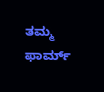ತಮ್ಮ ಫಾರ್ಮ್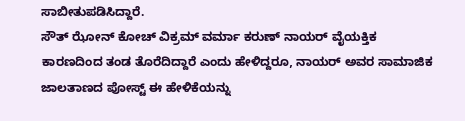ಸಾಬೀತುಪಡಿಸಿದ್ದಾರೆ.
ಸೌತ್ ಝೋನ್ ಕೋಚ್ ವಿಕ್ರಮ್ ವರ್ಮಾ ಕರುಣ್ ನಾಯರ್ ವೈಯಕ್ತಿಕ ಕಾರಣದಿಂದ ತಂಡ ತೊರೆದಿದ್ದಾರೆ ಎಂದು ಹೇಳಿದ್ದರೂ, ನಾಯರ್ ಅವರ ಸಾಮಾಜಿಕ ಜಾಲತಾಣದ ಪೋಸ್ಟ್ ಈ ಹೇಳಿಕೆಯನ್ನು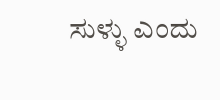ಸುಳ್ಳು ಎಂದು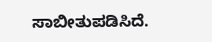ಸಾಬೀತುಪಡಿಸಿದೆ.